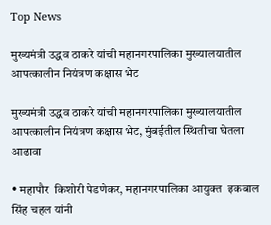Top News

मुख्यमंत्री उद्धव ठाकरे यांची महानगरपालिका मुख्यालयातील आपत्कालीन नियंत्रण कक्षास भेट

मुख्यमंत्री उद्धव ठाकरे यांची महानगरपालिका मुख्यालयातील आपत्कालीन नियंत्रण कक्षास भेट, मुंबईतील स्थितीचा घेतला आढावा

• महापौर  किशोरी पेडणेकर, महानगरपालिका आयुक्त  इकबाल सिंह चहल यांनी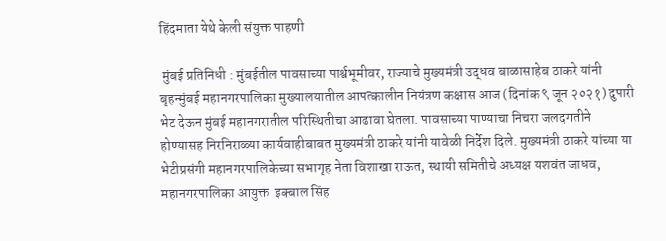हिंदमाता येथे केली संयुक्त पाहणी

 मुंबई प्रतिनिधी : मुंबईतील पावसाच्या पार्श्वभूमीवर, राज्याचे मुख्यमंत्री उद्धव बाळासाहेब ठाकरे यांनी बृहन्मुंबई महानगरपालिका मुख्यालयातील आपत्कालीन नियंत्रण कक्षास आज (दिनांक ९ जून २०२१) दुपारी भेट देऊन मुंबई महानगरातील परिस्थितीचा आढावा घेतला. पावसाच्या पाण्याचा निचरा जलदगतीने होण्यासह निरनिराळ्या कार्यवाहीबाबत मुख्यमंत्री ठाकरे यांनी यावेळी निर्देश दिले. मुख्यमंत्री ठाकरे यांच्या या भेटीप्रसंगी महानगरपालिकेच्या सभागृह नेता विशाखा राऊत, स्थायी समितीचे अध्यक्ष यशवंत जाधव, महानगरपालिका आयुक्त  इक्बाल सिंह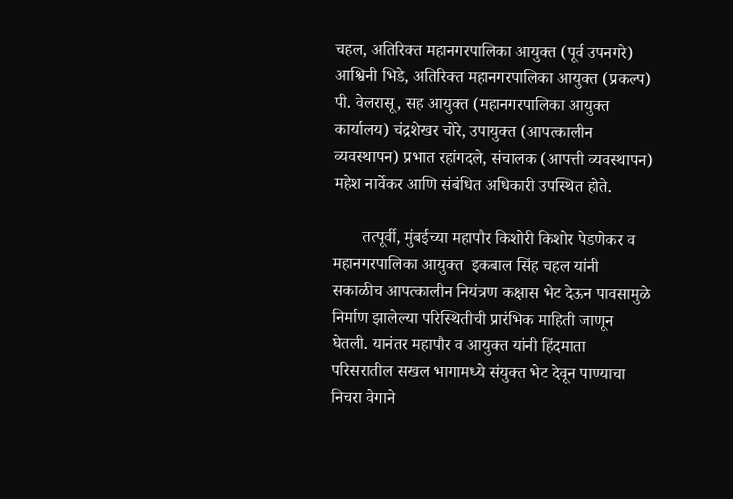चहल, अतिरिक्त महानगरपालिका आयुक्त (पूर्व उपनगरे) आश्विनी भिडे, अतिरिक्त महानगरपालिका आयुक्त (प्रकल्प)  पी. वेलरासू, सह आयुक्त (महानगरपालिका आयुक्त कार्यालय) चंद्रशेखर चोरे, उपायुक्त (आपत्कालीन व्यवस्थापन) प्रभात रहांगदले, संचालक (आपत्ती व्यवस्थापन)  महेश नार्वेकर आणि संबंधित अधिकारी उपस्थित होते.

       तत्पूर्वी, मुंबईच्या महापौर किशोरी किशोर पेडणेकर व महानगरपालिका आयुक्त  इकबाल सिंह चहल यांनी सकाळीच आपत्कालीन नियंत्रण कक्षास भेट देऊन पावसामुळे निर्माण झालेल्या परिस्थितीची प्रारंभिक माहिती जाणून घेतली. यानंतर महापौर व आयुक्त यांनी हिंदमाता परिसरातील सखल भागामध्ये संयुक्त भेट देवून पाण्याचा निचरा वेगाने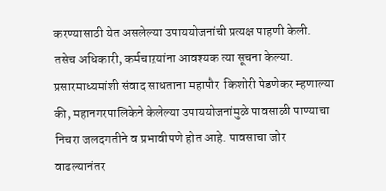करण्यासाठी येत असलेल्या उपाययोजनांची प्रत्यक्ष पाहणी केली. तसेच अधिकारी, कर्मचाऱयांना आवश्यक त्या सूचना केल्या. प्रसारमाध्यमांशी संवाद साधताना महापौर  किशोरी पेडणेकर म्हणाल्या की, महानगरपालिकेने केलेल्या उपाययोजनांमुळे पावसाळी पाण्याचा निचरा जलदगतीने व प्रभावीपणे होत आहे. पावसाचा जोर वाढल्यानंतर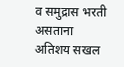व समुद्रास भरती असताना अतिशय सखल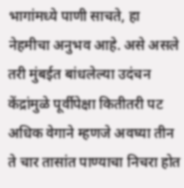भागांमध्ये पाणी साचते, हा नेहमीचा अनुभव आहे. असे असले तरी मुंबईत बांधलेल्या उदंचन केंद्रांमुळे पूर्वीपेक्षा कितीतरी पट अधिक वेगाने म्हणजे अवघ्या तीन ते चार तासांत पाण्याचा निचरा होत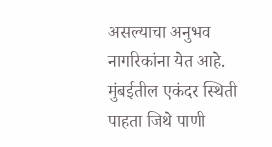असल्याचा अनुभव नागरिकांना येत आहे. मुंबईतील एकंदर स्थिती पाहता जिथे पाणी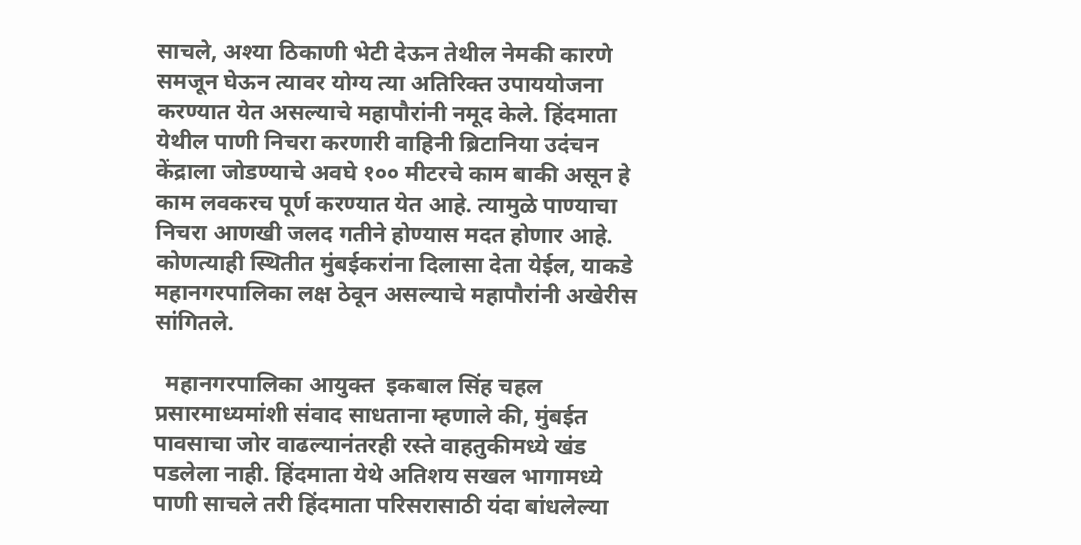साचले, अश्या ठिकाणी भेटी देऊन तेथील नेमकी कारणे समजून घेऊन त्यावर योग्य त्या अतिरिक्त उपाययोजना करण्यात येत असल्याचे महापौरांनी नमूद केले. हिंदमाता येथील पाणी निचरा करणारी वाहिनी ब्रिटानिया उदंचन केंद्राला जोडण्याचे अवघे १०० मीटरचे काम बाकी असून हे काम लवकरच पूर्ण करण्यात येत आहे. त्यामुळे पाण्याचा निचरा आणखी जलद गतीने होण्यास मदत होणार आहे. कोणत्याही स्थितीत मुंबईकरांना दिलासा देता येईल, याकडे महानगरपालिका लक्ष ठेवून असल्याचे महापौरांनी अखेरीस सांगितले.

  महानगरपालिका आयुक्त  इकबाल सिंह चहल प्रसारमाध्यमांशी संवाद साधताना म्हणाले की, मुंबईत पावसाचा जोर वाढल्यानंतरही रस्ते वाहतुकीमध्ये खंड पडलेला नाही. हिंदमाता येथे अतिशय सखल भागामध्ये पाणी साचले तरी हिंदमाता परिसरासाठी यंदा बांधलेल्या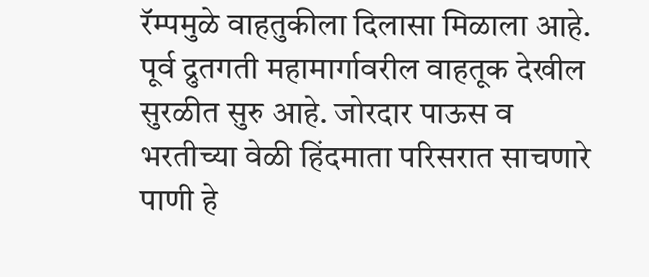रॅम्पमुळे वाहतुकीला दिलासा मिळाला आहे. पूर्व द्रुतगती महामार्गावरील वाहतूक देखील सुरळीत सुरु आहे. जोरदार पाऊस व भरतीच्या वेळी हिंदमाता परिसरात साचणारे पाणी हे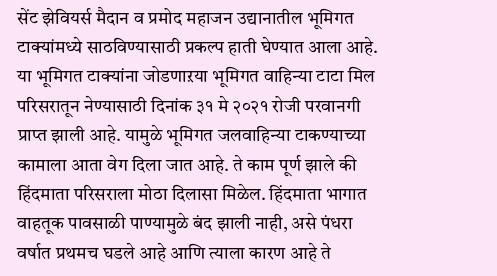सेंट झेवियर्स मैदान व प्रमोद महाजन उद्यानातील भूमिगत टाक्यांमध्ये साठविण्यासाठी प्रकल्प हाती घेण्यात आला आहे. या भूमिगत टाक्यांना जोडणाऱया भूमिगत वाहिन्या टाटा मिल परिसरातून नेण्यासाठी दिनांक ३१ मे २०२१ रोजी परवानगी प्राप्त झाली आहे. यामुळे भूमिगत जलवाहिन्या टाकण्याच्या कामाला आता वेग दिला जात आहे. ते काम पूर्ण झाले की हिंदमाता परिसराला मोठा दिलासा मिळेल. हिंदमाता भागात वाहतूक पावसाळी पाण्यामुळे बंद झाली नाही, असे पंधरा वर्षात प्रथमच घडले आहे आणि त्याला कारण आहे ते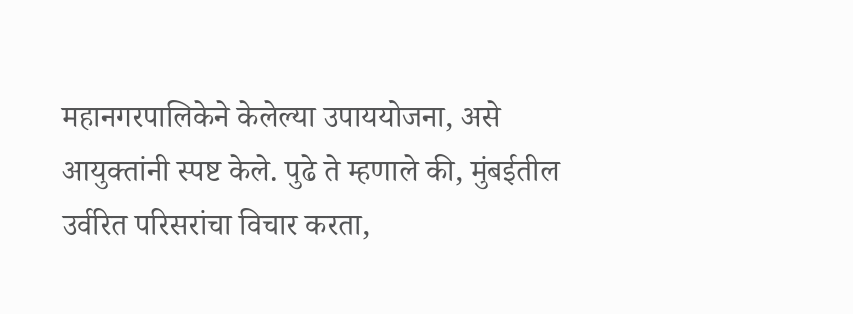महानगरपालिकेने केलेल्या उपाययोजना, असे आयुक्तांनी स्पष्ट केले. पुढे ते म्हणाले की, मुंबईतील उर्वरित परिसरांचा विचार करता,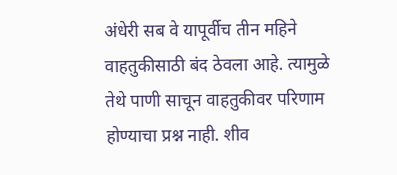अंधेरी सब वे यापूर्वीच तीन महिने वाहतुकीसाठी बंद ठेवला आहे. त्यामुळे तेथे पाणी साचून वाहतुकीवर परिणाम होण्याचा प्रश्न नाही. शीव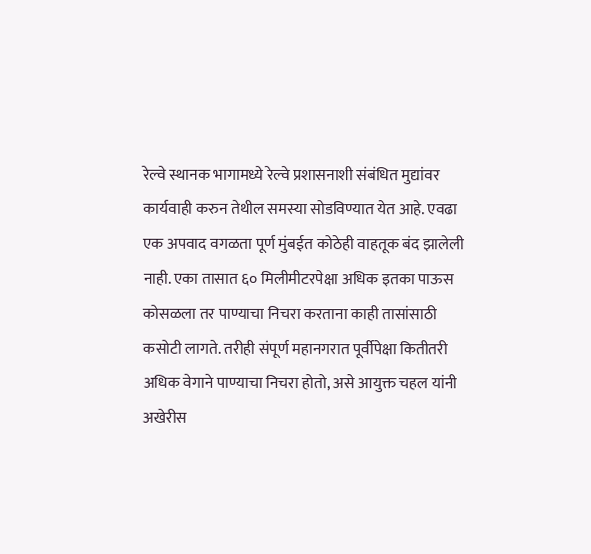रेल्वे स्थानक भागामध्ये रेल्वे प्रशासनाशी संबंधित मुद्यांवर कार्यवाही करुन तेथील समस्या सोडविण्यात येत आहे. एवढा एक अपवाद वगळता पूर्ण मुंबईत कोठेही वाहतूक बंद झालेली नाही. एका तासात ६० मिलीमीटरपेक्षा अधिक इतका पाऊस कोसळला तर पाण्याचा निचरा करताना काही तासांसाठी कसोटी लागते. तरीही संपूर्ण महानगरात पूर्वीपेक्षा कितीतरी अधिक वेगाने पाण्याचा निचरा होतो, असे आयुक्त चहल यांनी अखेरीस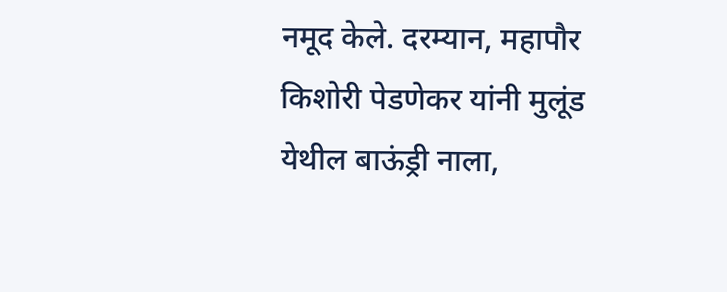नमूद केले. दरम्यान, महापौर किशोरी पेडणेकर यांनी मुलूंड येथील बाऊंड्री नाला,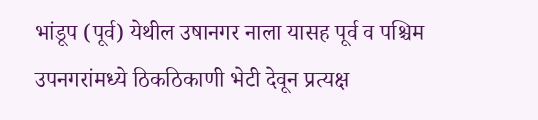भांडूप (पूर्व) येथील उषानगर नाला यासह पूर्व व पश्चिम उपनगरांमध्ये ठिकठिकाणी भेटी देवून प्रत्यक्ष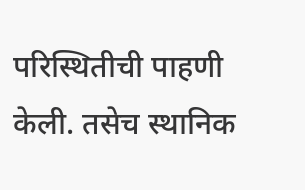परिस्थितीची पाहणी केली. तसेच स्थानिक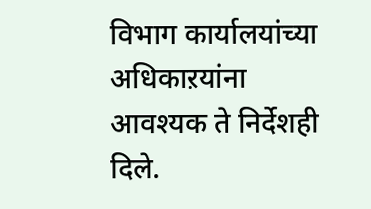विभाग कार्यालयांच्या अधिकाऱयांना आवश्यक ते निर्देशही दिले.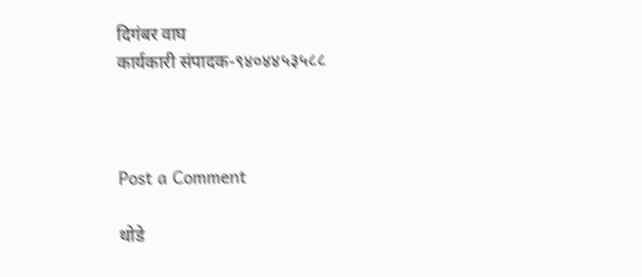दिगंबर वाघ
कार्यकारी संपादक-९४०४४५३५८८



Post a Comment

थोडे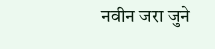नवीन जरा जुने